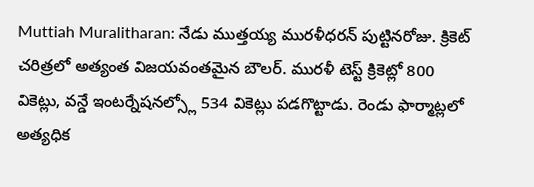Muttiah Muralitharan: నేడు ముత్తయ్య మురళీధరన్ పుట్టినరోజు. క్రికెట్ చరిత్రలో అత్యంత విజయవంతమైన బౌలర్. మురళీ టెస్ట్ క్రికెట్లో 800 వికెట్లు, వన్డే ఇంటర్నేషనల్స్లో 534 వికెట్లు పడగొట్టాడు. రెండు ఫార్మాట్లలో అత్యధిక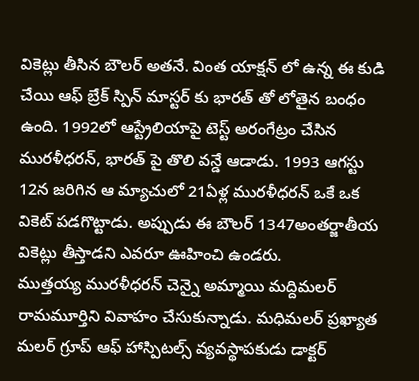వికెట్లు తీసిన బౌలర్ అతనే. వింత యాక్షన్ లో ఉన్న ఈ కుడి చేయి ఆఫ్ బ్రేక్ స్పిన్ మాస్టర్ కు భారత్ తో లోతైన బంధం ఉంది. 1992లో ఆస్ట్రేలియాపై టెస్ట్ అరంగేట్రం చేసిన మురళీధరన్, భారత్ పై తొలి వన్డే ఆడాడు. 1993 ఆగస్టు 12న జరిగిన ఆ మ్యాచులో 21ఏళ్ల మురళీధరన్ ఒకే ఒక వికెట్ పడగొట్టాడు. అప్పుడు ఈ బౌలర్ 1347అంతర్జాతీయ వికెట్లు తీస్తాడని ఎవరూ ఊహించి ఉండరు.
ముత్తయ్య మురళీధరన్ చెన్నై అమ్మాయి మద్దిమలర్ రామమూర్తిని వివాహం చేసుకున్నాడు. మధిమలర్ ప్రఖ్యాత మలర్ గ్రూప్ ఆఫ్ హాస్పిటల్స్ వ్యవస్థాపకుడు డాక్టర్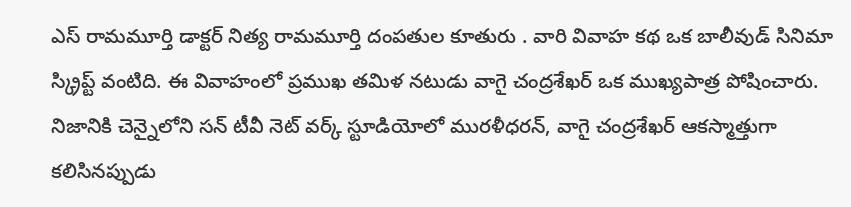ఎస్ రామమూర్తి డాక్టర్ నిత్య రామమూర్తి దంపతుల కూతురు . వారి వివాహ కథ ఒక బాలీవుడ్ సినిమా స్క్రిప్ట్ వంటిది. ఈ వివాహంలో ప్రముఖ తమిళ నటుడు వాగై చంద్రశేఖర్ ఒక ముఖ్యపాత్ర పోషించారు. నిజానికి చెన్నైలోని సన్ టీవీ నెట్ వర్క్ స్టూడియోలో మురళీధరన్, వాగై చంద్రశేఖర్ ఆకస్మాత్తుగా కలిసినప్పుడు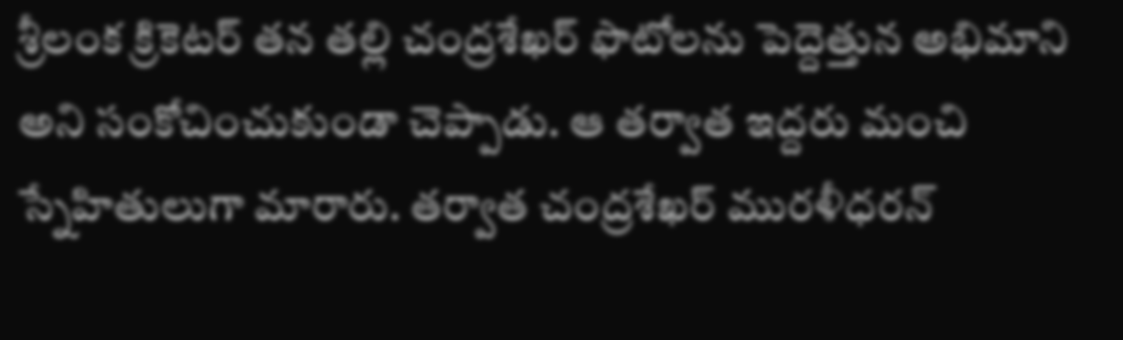శ్రీలంక క్రికెటర్ తన తల్లి చంద్రశేఖర్ ఫొటోలను పెద్దెత్తున అభిమాని అని సంకోచించుకుండా చెప్పాడు. ఆ తర్వాత ఇద్దరు మంచి స్నేహితులుగా మారారు. తర్వాత చంద్రశేఖర్ మురళీధరన్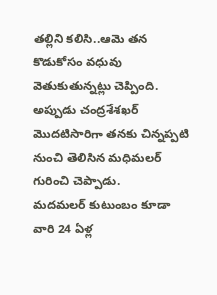తల్లిని కలిసి..ఆమె తన కొడుకోసం వధువు వెతుకుతున్నట్లు చెప్పింది. అప్పుడు చంద్రశేశఖర్ మొదటిసారిగా తనకు చిన్నప్పటి నుంచి తెలిసిన మధిమలర్ గురించి చెప్పాడు.
మదమలర్ కుటుంబం కూడా వారి 24 ఏళ్ల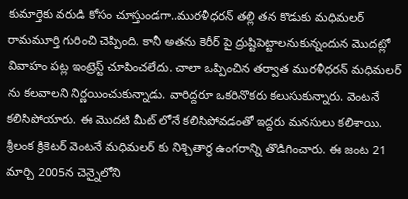కుమార్తెకు వరుడి కోసం చూస్తుండగా..మురళీధరన్ తల్లి తన కొడుకు మధిమలర్ రామమూర్తి గురించి చెప్పింది. కానీ అతను కెరీర్ పై ద్రుష్టిపెట్టాలనుకున్నందున మొదట్లో వివాహం పట్ల ఇంట్రెస్ట్ చూపించలేదు. చాలా ఒప్పించిన తర్వాత మురళీధరన్ మధిమలర్ ను కలవాలని నిర్ణయించుకున్నాడు. వారిద్దరూ ఒకరినొకరు కలుసుకున్నారు. వెంటనే కలిసిపోయారు. ఈ మొదటి మీట్ లోనే కలిసిపోవడంతో ఇద్దరు మనసులు కలిశాయి. శ్రీలంక క్రికెటర్ వెంటనే మధిమలర్ కు నిశ్చితార్థ ఉంగరాన్ని తొడిగించారు. ఈ జంట 21 మార్చి 2005న చెన్నైలోని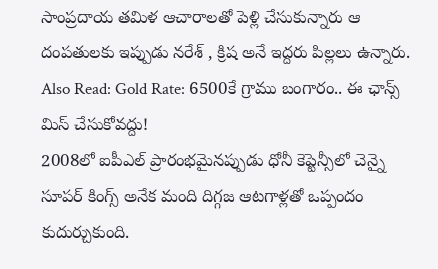సాంప్రదాయ తమిళ ఆచారాలతో పెళ్లి చేసుకున్నారు ఆ దంపతులకు ఇప్పుడు నరేశ్ , క్రిష అనే ఇద్దరు పిల్లలు ఉన్నారు.
Also Read: Gold Rate: 6500కే గ్రాము బంగారం.. ఈ ఛాన్స్ మిస్ చేసుకోవద్దు!
2008లో ఐపీఎల్ ప్రారంభమైనప్పుడు ధోనీ కెప్టెన్సీలో చెన్నై సూపర్ కింగ్స్ అనేక మంది దిగ్గజ ఆటగాళ్లతో ఒప్పందం కుదుర్చుకుంది.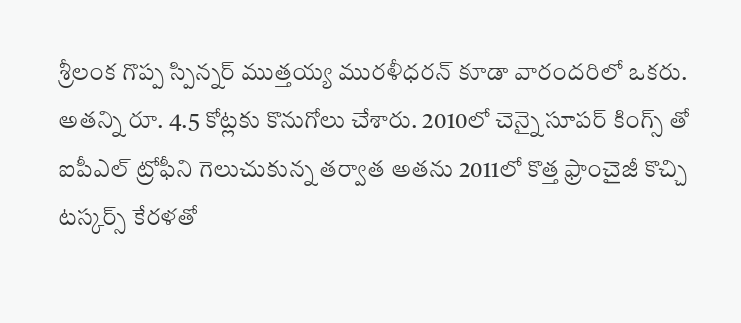శ్రీలంక గొప్ప స్పిన్నర్ ముత్తయ్య మురళీధరన్ కూడా వారందరిలో ఒకరు. అతన్ని రూ. 4.5 కోట్లకు కొనుగోలు చేశారు. 2010లో చెన్నై సూపర్ కింగ్స్ తో ఐపీఎల్ ట్రోఫీని గెలుచుకున్న తర్వాత అతను 2011లో కొత్త ఫ్రాంచైజీ కొచ్చి టస్కర్స్ కేరళతో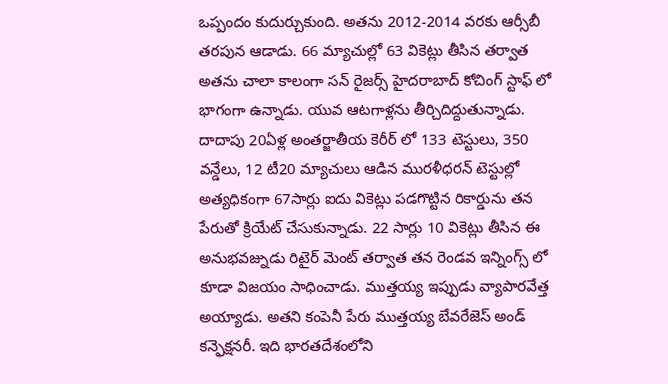ఒప్పందం కుదుర్చుకుంది. అతను 2012-2014 వరకు ఆర్సీబీ తరపున ఆడాడు. 66 మ్యాచుల్లో 63 వికెట్లు తీసిన తర్వాత అతను చాలా కాలంగా సన్ రైజర్స్ హైదరాబాద్ కోచింగ్ స్టాఫ్ లో భాగంగా ఉన్నాడు. యువ ఆటగాళ్లను తీర్చిదిద్దుతున్నాడు.
దాదాపు 20ఏళ్ల అంతర్జాతీయ కెరీర్ లో 133 టెస్టులు, 350 వన్డేలు, 12 టీ20 మ్యాచులు ఆడిన మురళీధరన్ టెస్టుల్లో అత్యధికంగా 67సార్లు ఐదు వికెట్లు పడగొట్టిన రికార్డును తన పేరుతో క్రియేట్ చేసుకున్నాడు. 22 సార్లు 10 వికెట్లు తీసిన ఈ అనుభవజ్నుడు రిటైర్ మెంట్ తర్వాత తన రెండవ ఇన్నింగ్స్ లో కూడా విజయం సాధించాడు. ముత్తయ్య ఇప్పుడు వ్యాపారవేత్త అయ్యాడు. అతని కంపెనీ పేరు ముత్తయ్య బేవరేజెస్ అండ్ కన్ఫెక్షనరీ. ఇది భారతదేశంలోని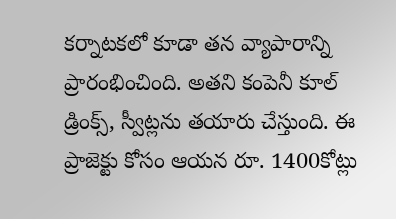కర్నాటకలో కూడా తన వ్యాపారాన్ని ప్రారంభించింది. అతని కంపెనీ కూల్ డ్రింక్స్, స్వీట్లను తయారు చేస్తుంది. ఈ ప్రాజెక్టు కోసం ఆయన రూ. 1400కోట్లు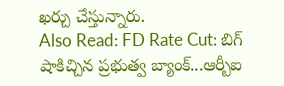ఖర్చు చేస్తున్నారు.
Also Read: FD Rate Cut: బిగ్ షాకిచ్చిన ప్రభుత్వ బ్యాంక్...ఆర్బీఐ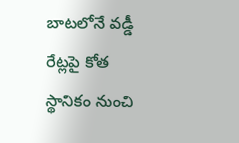బాటలోనే వడ్డీ రేట్లపై కోత
స్థానికం నుంచి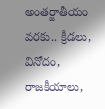అంతర్జాతీయం వరకు.. క్రీడలు, వినోదం, రాజకీయాలు,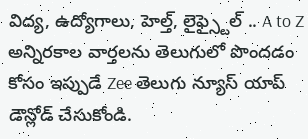విద్య, ఉద్యోగాలు, హెల్త్, లైఫ్స్టైల్ .. A to Z అన్నిరకాల వార్తలను తెలుగులో పొందడం కోసం ఇప్పుడే Zee తెలుగు న్యూస్ యాప్ డౌన్లోడ్ చేసుకోండి.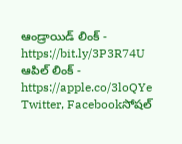ఆండ్రాయిడ్ లింక్ - https://bit.ly/3P3R74U
ఆపిల్ లింక్ - https://apple.co/3loQYe
Twitter, Facebookసోషల్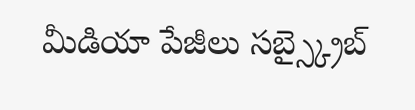మీడియా పేజీలు సబ్స్క్రైబ్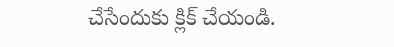చేసేందుకు క్లిక్ చేయండి.